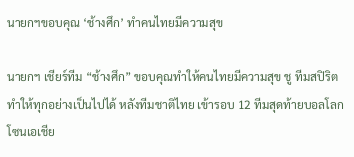นายกฯขอบคุณ ‘ช้างศึก’ ทำคนไทยมีความสุข

นายกฯ เชียร์ทีม “ช้างศึก” ขอบคุณทำให้คนไทยมีความสุข ชู ทีมสปิริตทำให้ทุกอย่างเป็นไปได้ หลังทีมชาติไทย เข้ารอบ 12 ทีมสุดท้ายบอลโลก โซนเอเชีย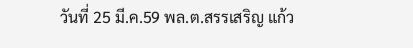วันที่ 25 มี.ค.59 พล.ต.สรรเสริญ แก้ว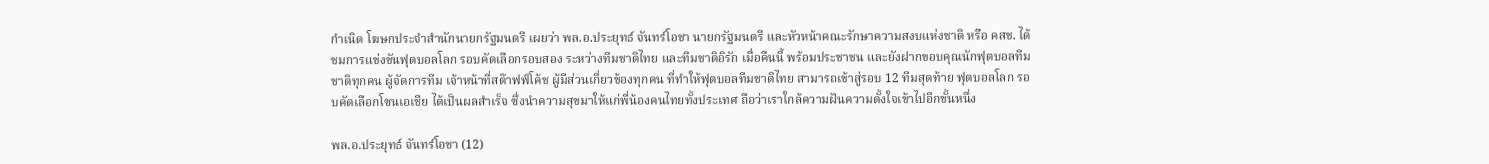กำเนิด โฆษกประจำสำนักนายกรัฐมนตรี เผยว่า พล.อ.ประยุทธ์ จันทร์โอชา นายกรัฐมนตรี และหัวหน้าคณะรักษาความสงบแห่งชาติ หรือ คสช. ได้ชมการแข่งขันฟุตบอลโลก รอบคัดเลือกรอบสอง ระหว่างทีมชาติไทย และทีมชาติอิรัก เมื่อคืนนี้ พร้อมประชาชน และยังฝากขอบคุณนักฟุตบอลทีมชาติทุกคน ผู้จัดการทีม เจ้าหน้าที่สต๊าฟฟ์โค้ช ผู้มีส่วนเกี่ยวข้องทุกคน ที่ทำให้ฟุตบอลทีมชาติไทย สามารถเข้าสู่รอบ 12 ทีมสุดท้าย ฟุตบอลโลก รอบคัดเลือกโซนเอเชีย ได้เป็นผลสำเร็จ ซึ่งนำความสุขมาให้แก่พี่น้องคนไทยทั้งประเทศ ถือว่าเราใกล้ความฝันความตั้งใจเข้าไปอีกขั้นหนึ่ง

พล.อ.ประยุทธ์ จันทร์โอชา (12)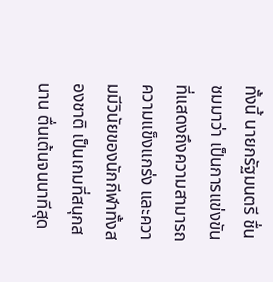ทั้งนี้ นายกรัฐมนตรี ชื่นชมมาว่า เป็นการแข่งขันที่แสดงถึงความสามารถ ความแข็งแกร่ง และความมีวินัยของนักกีฬาทั้งสองชาติ เป็นเกมที่สนุกสนาน ตื่นเต้นจนนาทีสุด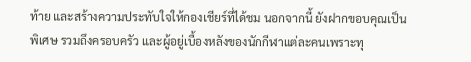ท้าย และสร้างความประทับใจให้กองเชียร์ที่ได้ชม นอกจากนี้ ยังฝากขอบคุณเป็นพิเศษ รวมถึงครอบครัว และผู้อยู่เบื้องหลังของนักกีฬาแต่ละคนเพราะทุ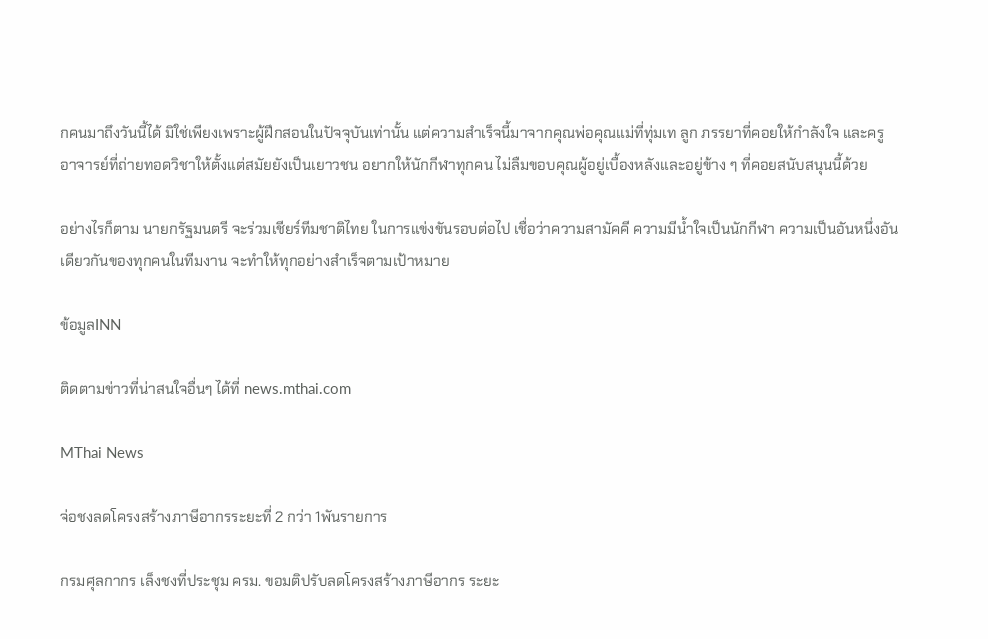กคนมาถึงวันนี้ได้ มิใช่เพียงเพราะผู้ฝึกสอนในปัจจุบันเท่านั้น แต่ความสำเร็จนี้มาจากคุณพ่อคุณแม่ที่ทุ่มเท ลูก ภรรยาที่คอยให้กำลังใจ และครูอาจารย์ที่ถ่ายทอดวิชาให้ตั้งแต่สมัยยังเป็นเยาวชน อยากให้นักกีฬาทุกคน ไม่ลืมขอบคุณผู้อยู่เบื้องหลังและอยู่ข้าง ๆ ที่คอยสนับสนุนนี้ด้วย

อย่างไรก็ตาม นายกรัฐมนตรี จะร่วมเชียร์ทีมชาติไทย ในการแข่งขันรอบต่อไป เชื่อว่าความสามัคคี ความมีน้ำใจเป็นนักกีฬา ความเป็นอันหนึ่งอันเดียวกันของทุกคนในทีมงาน จะทำให้ทุกอย่างสำเร็จตามเป้าหมาย

ข้อมูลINN

ติดตามข่าวที่น่าสนใจอื่นๆ ได้ที่ news.mthai.com

MThai News

จ่อชงลดโครงสร้างภาษีอากรระยะที่ 2 กว่า 1พันรายการ

กรมศุลกากร เล็งชงที่ประชุม ครม. ขอมติปรับลดโครงสร้างภาษีอากร ระยะ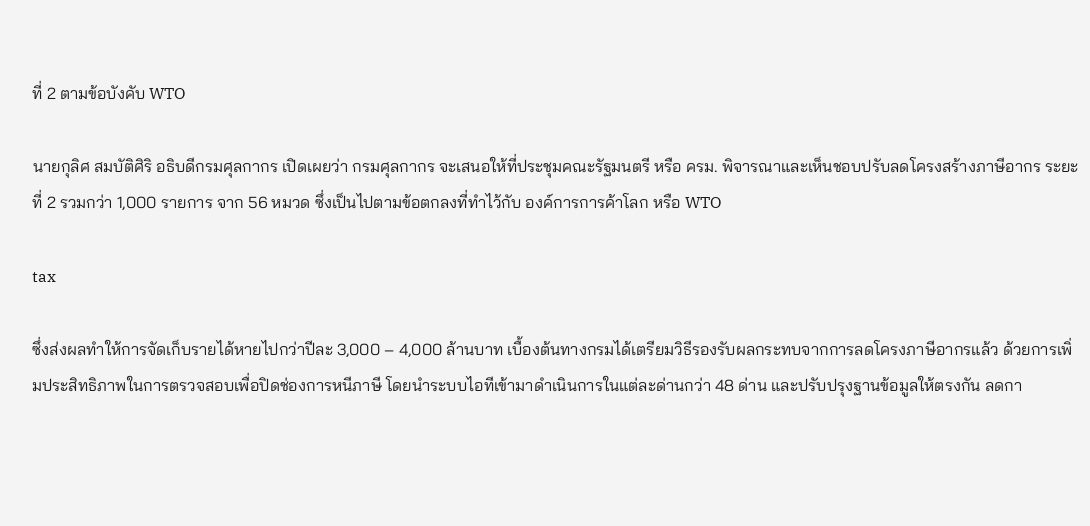ที่ 2 ตามข้อบังคับ WTO

นายกุลิศ สมบัติศิริ อธิบดีกรมศุลกากร เปิดเผยว่า กรมศุลกากร จะเสนอให้ที่ประชุมคณะรัฐมนตรี หรือ ครม. พิจารณาและเห็นชอบปรับลดโครงสร้างภาษีอากร ระยะที่ 2 รวมกว่า 1,000 รายการ จาก 56 หมวด ซึ่งเป็นไปตามข้อตกลงที่ทำไว้กับ องค์การการค้าโลก หรือ WTO

tax

ซึ่งส่งผลทำให้การจัดเก็บรายได้หายไปกว่าปีละ 3,000 – 4,000 ล้านบาท เบื้องต้นทางกรมได้เตรียมวิธีรองรับผลกระทบจากการลดโครงภาษีอากรแล้ว ด้วยการเพิ่มประสิทธิภาพในการตรวจสอบเพื่อปิดช่องการหนีภาษี โดยนำระบบไอทีเข้ามาดำเนินการในแต่ละด่านกว่า 48 ด่าน และปรับปรุงฐานข้อมูลให้ตรงกัน ลดกา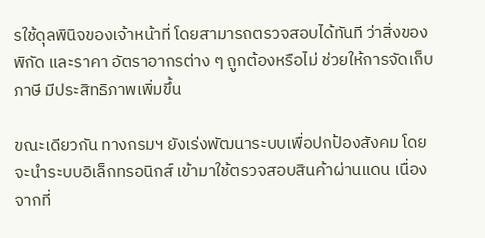รใช้ดุลพินิจของเจ้าหน้าที่ โดยสามารถตรวจสอบได้ทันที ว่าสิ่งของ พิกัด และราคา อัตราอากรต่าง ๆ ถูกต้องหรือไม่ ช่วยให้การจัดเก็บภาษี มีประสิทธิภาพเพิ่มขึ้น

ขณะเดียวกัน ทางกรมฯ ยังเร่งพัฒนาระบบเพื่อปกป้องสังคม โดยจะนำระบบอิเล็กทรอนิกส์ เข้ามาใช้ตรวจสอบสินค้าผ่านแดน เนื่องจากที่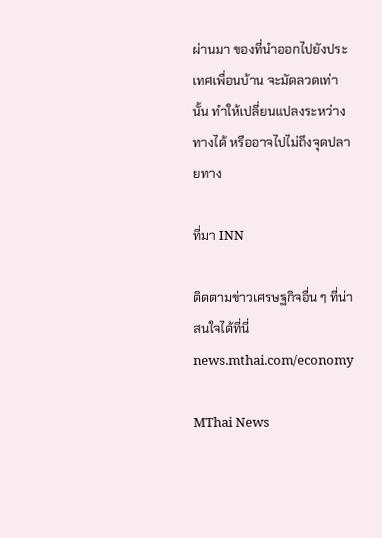ผ่านมา ของที่นำออกไปยังประเทศเพื่อนบ้าน จะมัดลวดเท่านั้น ทำให้เปลี่ยนแปลงระหว่างทางได้ หรืออาจไปไม่ถึงจุดปลายทาง

ที่มา INN

ติดตามข่าวเศรษฐกิจอื่น ๆ ที่น่าสนใจได้ที่นี่ news.mthai.com/economy

MThai News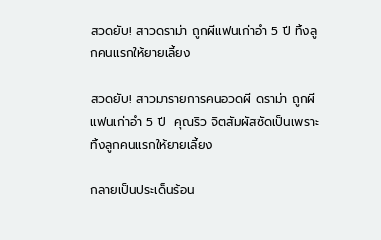สวดยับ! สาวดราม่า ถูกผีแฟนเก่าอำ 5 ปี ทิ้งลูกคนแรกให้ยายเลี้ยง

สวดยับ! สาวมารายการคนอวดผี ดราม่า ถูกผีแฟนเก่าอำ 5 ปี  คุณริว จิตสัมผัสซัดเป็นเพราะทิ้งลูกคนแรกให้ยายเลี้ยง

กลายเป็นประเด็นร้อน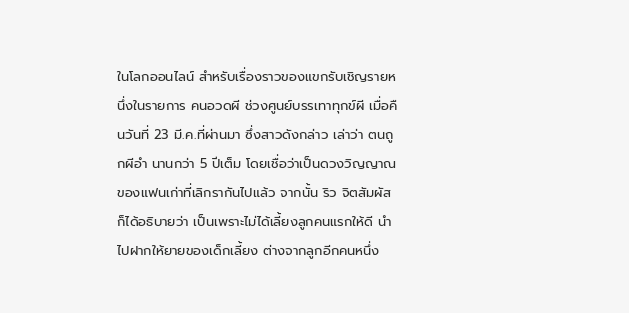ในโลกออนไลน์ สำหรับเรื่องราวของแขกรับเชิญรายหนึ่งในรายการ คนอวดผี ช่วงศูนย์บรรเทาทุกข์ผี เมื่อคืนวันที่ 23 มี.ค.ที่ผ่านมา ซึ่งสาวดังกล่าว เล่าว่า ตนถูกผีอำ นานกว่า 5 ปีเต็ม โดยเชื่อว่าเป็นดวงวิญญาณของแฟนเก่าที่เลิกรากันไปแล้ว จากนั้น ริว จิตสัมผัส ก็ได้อธิบายว่า เป็นเพราะไม่ได้เลี้ยงลูกคนแรกให้ดี นำไปฝากให้ยายของเด็กเลี้ยง ต่างจากลูกอีกคนหนึ่ง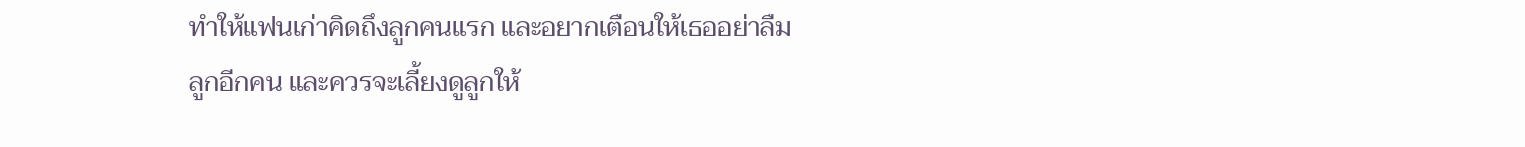ทำให้แฟนเก่าคิดถึงลูกคนแรก และอยากเตือนให้เธออย่าลืมลูกอีกคน และควรจะเลี้ยงดูลูกให้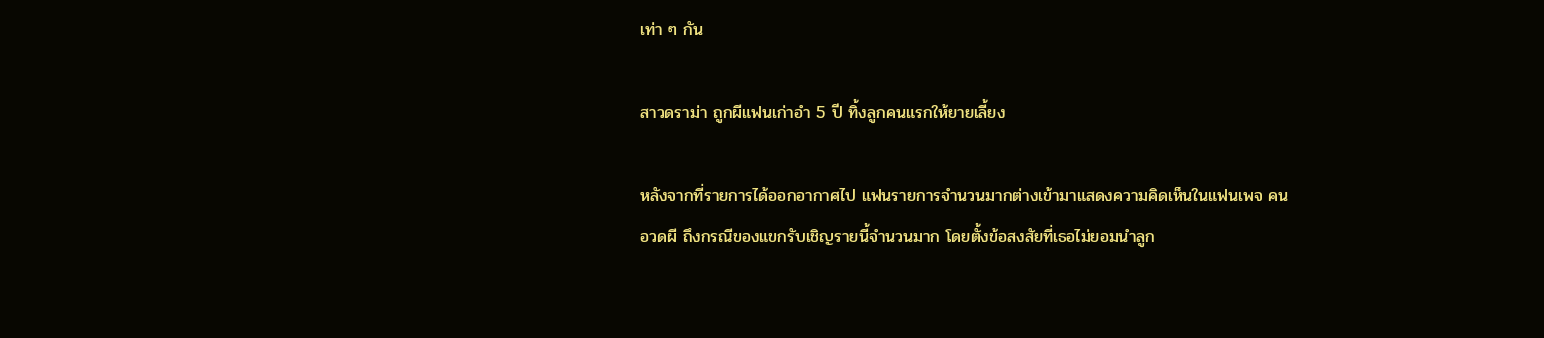เท่า ๆ กัน

สาวดราม่า ถูกผีแฟนเก่าอำ 5 ปี ทิ้งลูกคนแรกให้ยายเลี้ยง

หลังจากที่รายการได้ออกอากาศไป แฟนรายการจำนวนมากต่างเข้ามาแสดงความคิดเห็นในแฟนเพจ คนอวดผี ถึงกรณีของแขกรับเชิญรายนี้จำนวนมาก โดยตั้งข้อสงสัยที่เธอไม่ยอมนำลูก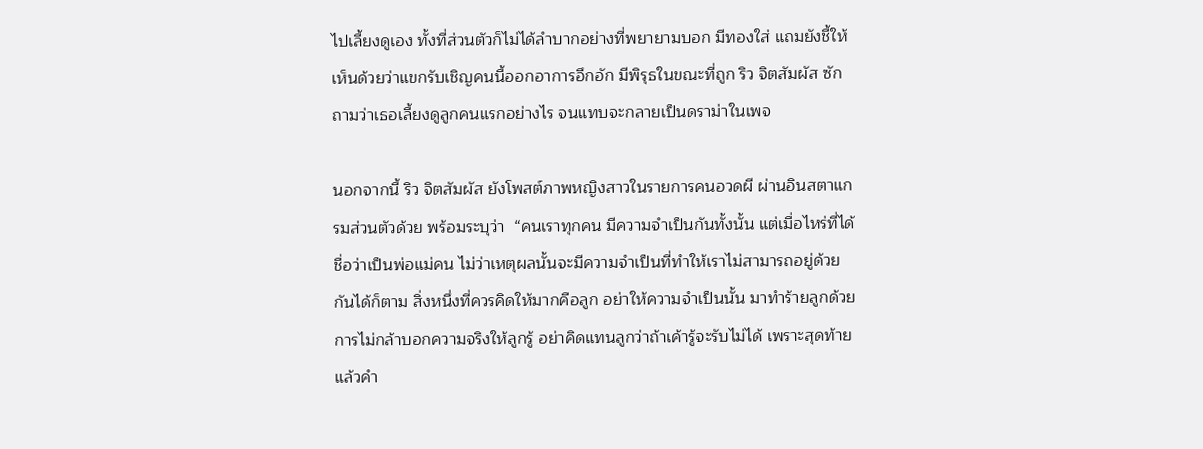ไปเลี้ยงดูเอง ทั้งที่ส่วนตัวก็ไม่ได้ลำบากอย่างที่พยายามบอก มีทองใส่ แถมยังชี้ให้เห็นด้วยว่าแขกรับเชิญคนนี้ออกอาการอึกอัก มีพิรุธในขณะที่ถูก ริว จิตสัมผัส ซักถามว่าเธอเลี้ยงดูลูกคนแรกอย่างไร จนแทบจะกลายเป็นดราม่าในเพจ

นอกจากนี้ ริว จิตสัมผัส ยังโพสต์ภาพหญิงสาวในรายการคนอวดผี ผ่านอินสตาแกรมส่วนตัวด้วย พร้อมระบุว่า  “คนเราทุกคน มีความจำเป็นกันทั้งนั้น แต่เมื่อไหร่ที่ได้ชื่อว่าเป็นพ่อแม่คน ไม่ว่าเหตุผลนั้นจะมีความจำเป็นที่ทำให้เราไม่สามารถอยู่ด้วยกันได้ก็ตาม สิ่งหนึ่งที่ควรคิดให้มากคือลูก อย่าให้ความจำเป็นนั้น มาทำร้ายลูกด้วยการไม่กล้าบอกความจริงให้ลูกรู้ อย่าคิดแทนลูกว่าถ้าเค้ารู้จะรับไม่ได้ เพราะสุดท้ายแล้วคำ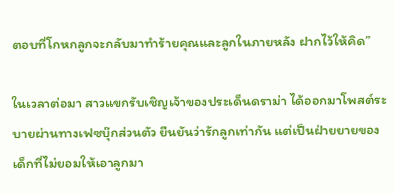ตอบที่โกหกลูกจะกลับมาทำร้ายคุณและลูกในภายหลัง ฝากไว้ให้คิด”

ในเวลาต่อมา สาวแขกรับเชิญเจ้าของประเด็นดราม่า ได้ออกมาโพสต์ระบายผ่านทางเฟซบุ๊กส่วนตัว ยืนยันว่ารักลูกเท่ากัน แต่เป็นฝ่ายยายของเด็กที่ไม่ยอมให้เอาลูกมา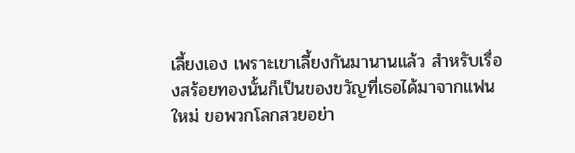เลี้ยงเอง เพราะเขาเลี้ยงกันมานานแล้ว สำหรับเรื่องสร้อยทองนั้นก็เป็นของขวัญที่เธอได้มาจากแฟนใหม่ ขอพวกโลกสวยอย่า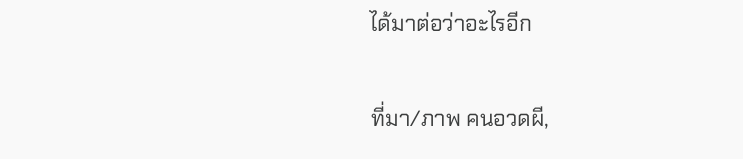ได้มาต่อว่าอะไรอีก

ที่มา/ภาพ คนอวดผี,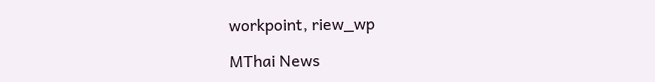workpoint, riew_wp

MThai News